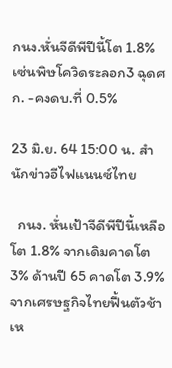กนง.หั่นจีดีพีปีนี้โต 1.8% เซ่นพิษโควิดระลอก3 ฉุดศก. -คงดบ.ที่ 0.5%

23 มิ.ย. 64 15:00 น. สำนักข่าวอีไฟแนนซ์ไทย

  กนง. หั่นเป้าจีดีพีปีนี้เหลือโต 1.8% จากเดิมคาดโต 3% ด้านปี 65 คาดโต 3.9% จากเศรษฐกิจไทยฟื้นตัวช้า เห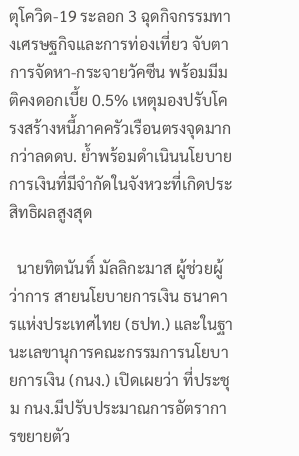ตุโควิด-19 ระลอก 3 ฉุดกิจกรรมทางเศรษฐกิจและการท่องเที่ยว จับตาการจัดหา-กระจายวัคซีน พร้อมมีมติคงดอกเบี้ย 0.5% เหตุมองปรับโครงสร้างหนี้ภาคครัวเรือนตรงจุดมากกว่าลดดบ. ย้ำพร้อมดำเนินนโยบายการเงินที่มีจำกัดในจังหวะที่เกิดประสิทธิผลสูงสุด

  นายทิตนันทิ์ มัลลิกะมาส ผู้ช่วยผู้ว่าการ สายนโยบายการเงิน ธนาคารแห่งประเทศไทย (ธปท.) และในฐานะเลขานุการคณะกรรมการนโยบายการเงิน (กนง.) เปิดเผยว่า ที่ประชุม กนง.มีปรับประมาณการอัตราการขยายตัว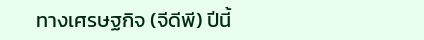ทางเศรษฐกิจ (จีดีพี) ปีนี้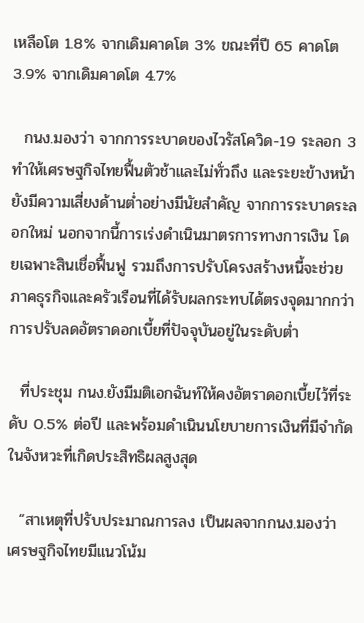เหลือโต 1.8% จากเดิมคาดโต 3% ขณะที่ปี 65 คาดโต 3.9% จากเดิมคาดโต 4.7%

  กนง.มองว่า จากการระบาดของไวรัสโควิด-19 ระลอก 3 ทำให้เศรษฐกิจไทยฟื้นตัวช้าและไม่ทั่วถึง และระยะข้างหน้ายังมีความเสี่ยงด้านต่ำอย่างมีนัยสำคัญ จากการระบาดระลอกใหม่ นอกจากนี้การเร่งดำเนินมาตรการทางการเงิน โดยเฉพาะสินเชื่อฟื้นฟู รวมถึงการปรับโครงสร้างหนี้จะช่วยภาคธุรกิจและครัวเรือนที่ได้รับผลกระทบได้ตรงจุดมากกว่าการปรับลดอัตราดอกเบี้ยที่ปัจจุบันอยู่ในระดับต่ำ

  ที่ประชุม กนง.ยังมีมติเอกฉันท์ให้คงอัตราดอกเบี้ยไว้ที่ระดับ 0.5% ต่อปี และพร้อมดำเนินนโยบายการเงินที่มีจำกัดในจังหวะที่เกิดประสิทธิผลสูงสุด

  “สาเหตุที่ปรับประมาณการลง เป็นผลจากกนง.มองว่า เศรษฐกิจไทยมีแนวโน้ม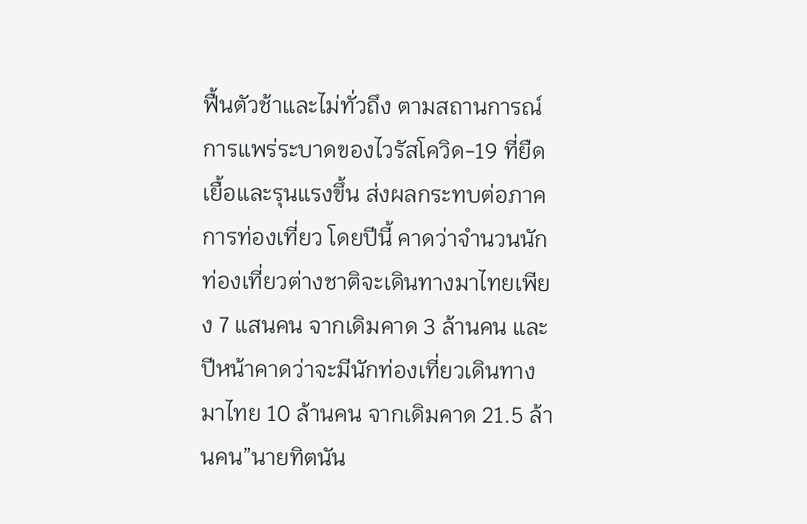ฟื้นตัวช้าและไม่ทั่วถึง ตามสถานการณ์การแพร่ระบาดของไวรัสโควิด-19 ที่ยืดเยื้อและรุนแรงขึ้น ส่งผลกระทบต่อภาคการท่องเที่ยว โดยปีนี้ คาดว่าจำนวนนักท่องเที่ยวต่างชาติจะเดินทางมาไทยเพียง 7 แสนคน จากเดิมคาด 3 ล้านคน และปีหน้าคาดว่าจะมีนักท่องเที่ยวเดินทางมาไทย 10 ล้านคน จากเดิมคาด 21.5 ล้านคน”นายทิตนัน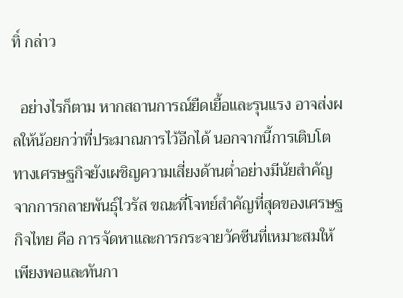ทิ์ กล่าว

  อย่างไรก็ตาม หากสถานการณ์ยืดเยื้อและรุนแรง อาจส่งผลให้น้อยกว่าที่ประมาณการไว้อีกได้ นอกจากนี้การเติบโตทางเศรษฐกิจยังเผชิญความเสี่ยงด้านต่ำอย่างมีนัยสำคัญจากการกลายพันธุ์ไวรัส ขณะที่โจทย์สำคัญที่สุดของเศรษฐกิจไทย คือ การจัดหาและการกระจายวัคซีนที่เหมาะสมให้เพียงพอและทันกา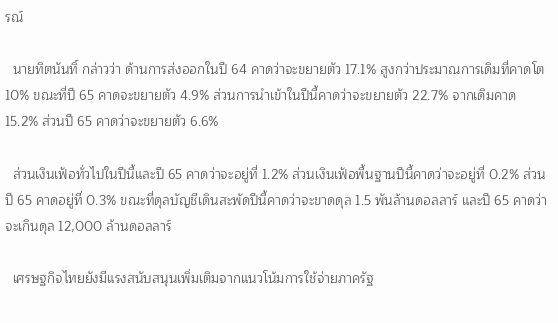รณ์

  นายทิตนันทิ์ กล่าวว่า ด้านการส่งออกในปี 64 คาดว่าจะขยายตัว 17.1% สูงกว่าประมาณการเดิมที่คาดโต 10% ขณะที่ปี 65 คาดจะขยายตัว 4.9% ส่วนการนำเข้าในปีนี้คาดว่าจะขยายตัว 22.7% จากเดิมคาด 15.2% ส่วนปี 65 คาดว่าจะขยายตัว 6.6%

  ส่วนเงินเฟ้อทั่วไปในปีนี้และปี 65 คาดว่าจะอยู่ที่ 1.2% ส่วนเงินเฟ้อพื้นฐานปีนี้คาดว่าจะอยู่ที่ 0.2% ส่วนปี 65 คาดอยู่ที่ 0.3% ขณะที่ดุลบัญชีเดินสะพัดปีนี้คาดว่าจะขาดดุล 1.5 พันล้านดอลลาร์ และปี 65 คาดว่าจะเกินดุล 12,000 ล้านดอลลาร์

  เศรษฐกิจไทยยังมีแรงสนับสนุนเพิ่มเติมจากแนวโน้มการใช้จ่ายภาครัฐ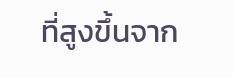ที่สูงขึ้นจาก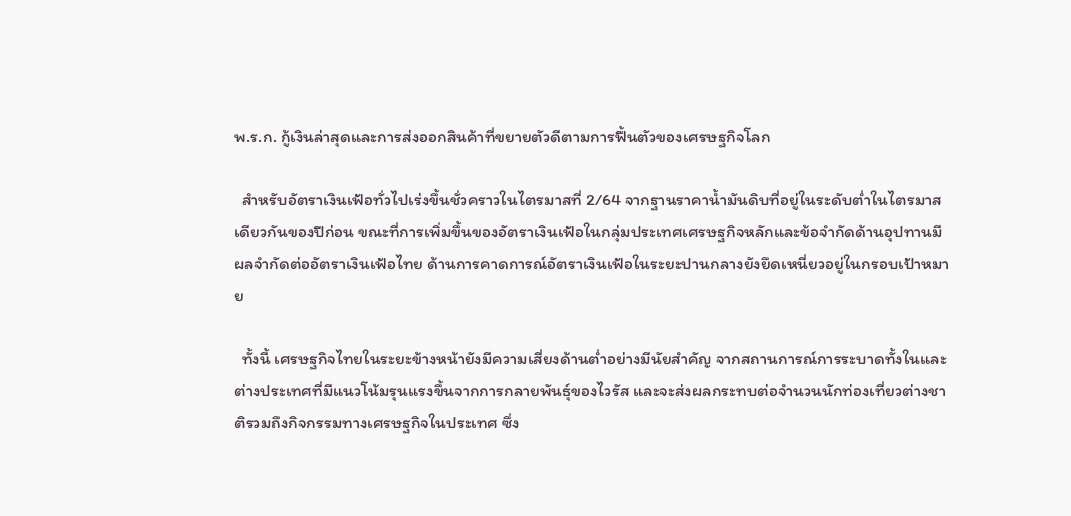พ.ร.ก. กู้เงินล่าสุดและการส่งออกสินค้าที่ขยายตัวดีตามการฟื้นตัวของเศรษฐกิจโลก

  สำหรับอัตราเงินเฟ้อทั่วไปเร่งขึ้นชั่วคราวในไตรมาสที่ 2/64 จากฐานราคาน้ำมันดิบที่อยู่ในระดับต่ำในไตรมาสเดียวกันของปีก่อน ขณะที่การเพิ่มขึ้นของอัตราเงินเฟ้อในกลุ่มประเทศเศรษฐกิจหลักและข้อจำกัดด้านอุปทานมีผลจำกัดต่ออัตราเงินเฟ้อไทย ด้านการคาดการณ์อัตราเงินเฟ้อในระยะปานกลางยังยึดเหนี่ยวอยู่ในกรอบเป้าหมาย

  ทั้งนี้ เศรษฐกิจไทยในระยะข้างหน้ายังมีความเสี่ยงด้านต่ำอย่างมีนัยสำคัญ จากสถานการณ์การระบาดทั้งในและต่างประเทศที่มีแนวโน้มรุนแรงขึ้นจากการกลายพันธุ์ของไวรัส และจะส่งผลกระทบต่อจำนวนนักท่องเที่ยวต่างชาติรวมถึงกิจกรรมทางเศรษฐกิจในประเทศ ซึ่ง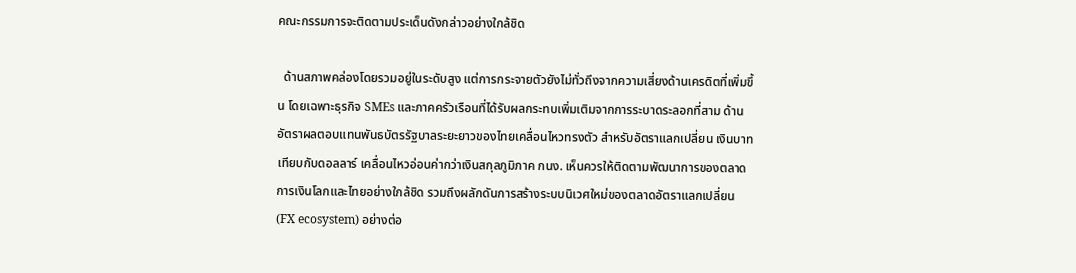คณะกรรมการจะติดตามประเด็นดังกล่าวอย่างใกล้ชิด

  ด้านสภาพคล่องโดยรวมอยู่ในระดับสูง แต่การกระจายตัวยังไม่ทั่วถึงจากความเสี่ยงด้านเครดิตที่เพิ่มขึ้น โดยเฉพาะธุรกิจ SMEs และภาคครัวเรือนที่ได้รับผลกระทบเพิ่มเติมจากการระบาดระลอกที่สาม ด้านอัตราผลตอบแทนพันธบัตรรัฐบาลระยะยาวของไทยเคลื่อนไหวทรงตัว สำหรับอัตราแลกเปลี่ยน เงินบาทเทียบกับดอลลาร์ เคลื่อนไหวอ่อนค่ากว่าเงินสกุลภูมิภาค กนง. เห็นควรให้ติดตามพัฒนาการของตลาดการเงินโลกและไทยอย่างใกล้ชิด รวมถึงผลักดันการสร้างระบบนิเวศใหม่ของตลาดอัตราแลกเปลี่ยน (FX ecosystem) อย่างต่อ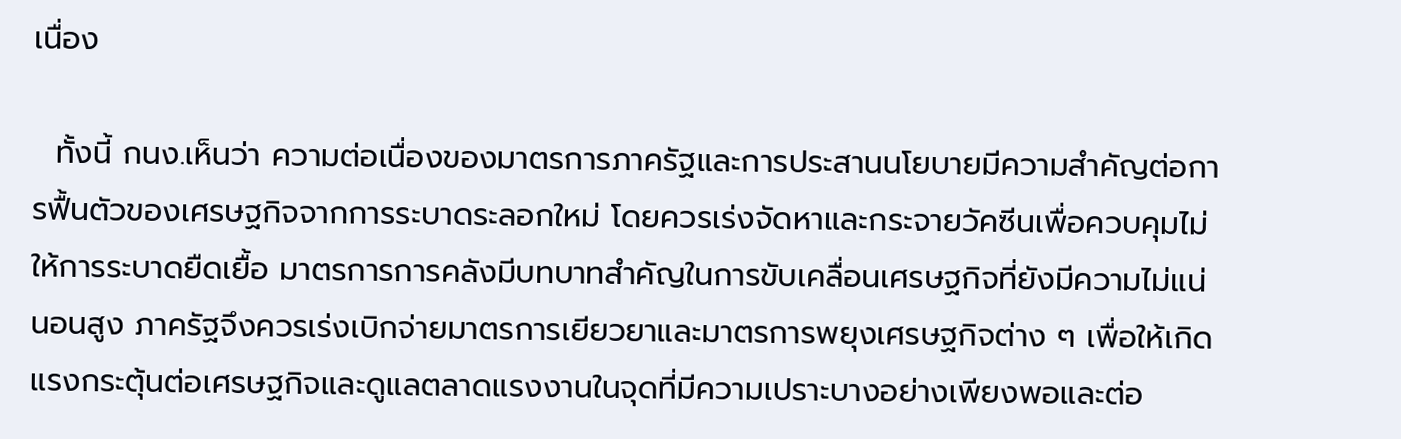เนื่อง

  ทั้งนี้ กนง.เห็นว่า ความต่อเนื่องของมาตรการภาครัฐและการประสานนโยบายมีความสำคัญต่อการฟื้นตัวของเศรษฐกิจจากการระบาดระลอกใหม่ โดยควรเร่งจัดหาและกระจายวัคซีนเพื่อควบคุมไม่ให้การระบาดยืดเยื้อ มาตรการการคลังมีบทบาทสำคัญในการขับเคลื่อนเศรษฐกิจที่ยังมีความไม่แน่นอนสูง ภาครัฐจึงควรเร่งเบิกจ่ายมาตรการเยียวยาและมาตรการพยุงเศรษฐกิจต่าง ๆ เพื่อให้เกิดแรงกระตุ้นต่อเศรษฐกิจและดูแลตลาดแรงงานในจุดที่มีความเปราะบางอย่างเพียงพอและต่อ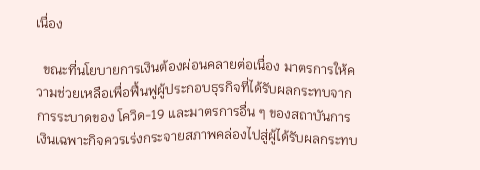เนื่อง

  ขณะที่นโยบายการเงินต้องผ่อนคลายต่อเนื่อง มาตรการให้ความช่วยเหลือเพื่อฟื้นฟูผู้ประกอบธุรกิจที่ได้รับผลกระทบจากการระบาดของ โควิด-19 และมาตรการอื่น ๆ ของสถาบันการเงินเฉพาะกิจควรเร่งกระจายสภาพคล่องไปสู่ผู้ได้รับผลกระทบ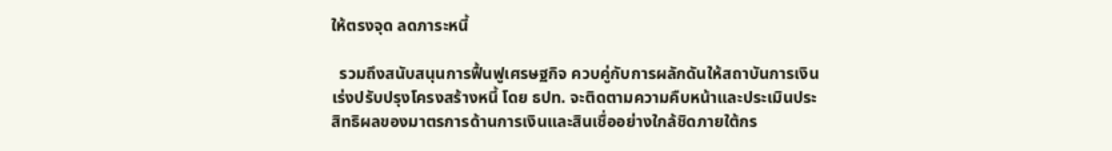ให้ตรงจุด ลดภาระหนี้

  รวมถึงสนับสนุนการฟื้นฟูเศรษฐกิจ ควบคู่กับการผลักดันให้สถาบันการเงินเร่งปรับปรุงโครงสร้างหนี้ โดย ธปท. จะติดตามความคืบหน้าและประเมินประสิทธิผลของมาตรการด้านการเงินและสินเชื่ออย่างใกล้ชิดภายใต้กร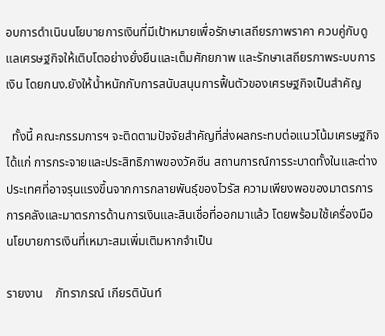อบการดำเนินนโยบายการเงินที่มีเป้าหมายเพื่อรักษาเสถียรภาพราคา ควบคู่กับดูแลเศรษฐกิจให้เติบโตอย่างยั่งยืนและเต็มศักยภาพ และรักษาเสถียรภาพระบบการเงิน โดยกนง.ยังให้น้ำหนักกับการสนับสนุนการฟื้นตัวของเศรษฐกิจเป็นสำคัญ

  ทั้งนี้ คณะกรรมการฯ จะติดตามปัจจัยสำคัญที่ส่งผลกระทบต่อแนวโน้มเศรษฐกิจ ได้แก่ การกระจายและประสิทธิภาพของวัคซีน สถานการณ์การระบาดทั้งในและต่างประเทศที่อาจรุนแรงขึ้นจากการกลายพันธุ์ของไวรัส ความเพียงพอของมาตรการการคลังและมาตรการด้านการเงินและสินเชื่อที่ออกมาแล้ว โดยพร้อมใช้เครื่องมือนโยบายการเงินที่เหมาะสมเพิ่มเติมหากจำเป็น

รายงาน    ภัทราภรณ์ เกียรตินันท์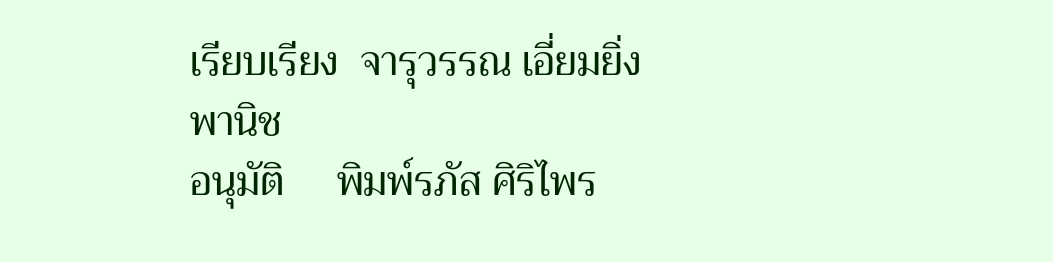เรียบเรียง  จารุวรรณ เอี่ยมยิ่งพานิช
อนุมัติ     พิมพ์รภัส ศิริไพร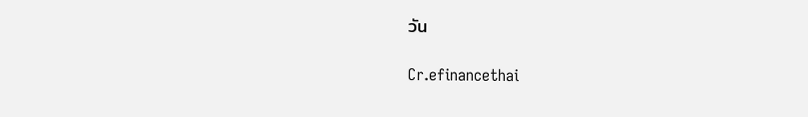วัน

Cr.efinancethai